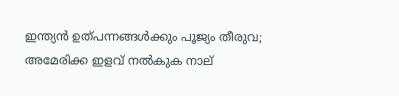ഇന്ത്യൻ ഉത്പന്നങ്ങൾക്കും പൂജ്യം തീരുവ; അമേരിക്ക ഇളവ് നൽകുക നാല്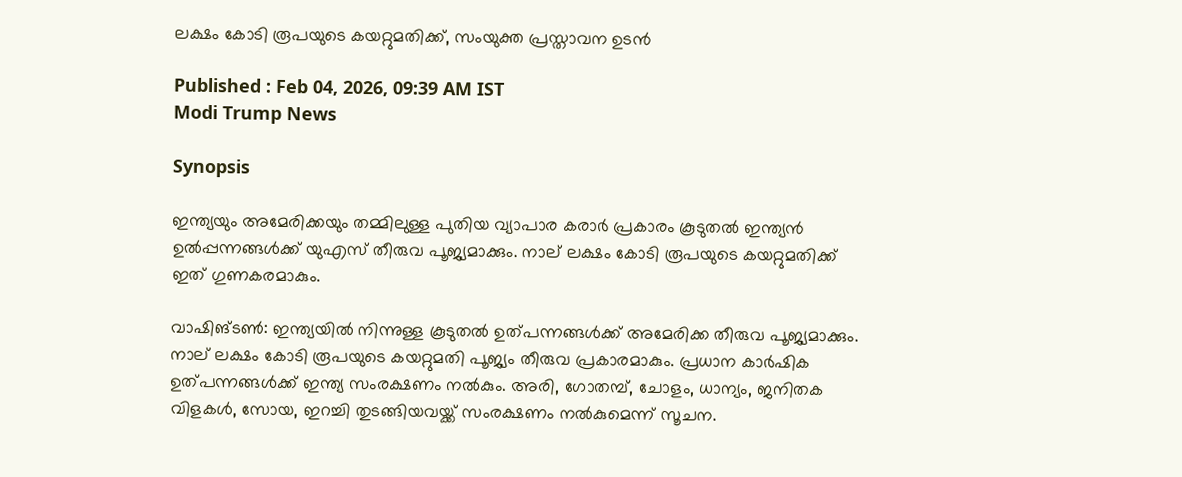ലക്ഷം കോടി രൂപയുടെ കയറ്റുമതിക്ക്, സംയുക്ത പ്രസ്താവന ഉടൻ

Published : Feb 04, 2026, 09:39 AM IST
Modi Trump News

Synopsis

ഇന്ത്യയും അമേരിക്കയും തമ്മിലുള്ള പുതിയ വ്യാപാര കരാർ പ്രകാരം കൂടുതൽ ഇന്ത്യൻ ഉൽപ്പന്നങ്ങൾക്ക് യുഎസ് തീരുവ പൂജ്യമാക്കും. നാല് ലക്ഷം കോടി രൂപയുടെ കയറ്റുമതിക്ക് ഇത് ഗുണകരമാകും.

വാഷിങ്ടണ്‍: ഇന്ത്യയിൽ നിന്നുള്ള കൂടുതൽ ഉത്പന്നങ്ങൾക്ക് അമേരിക്ക തീരുവ പൂജ്യമാക്കും. നാല് ലക്ഷം കോടി രൂപയുടെ കയറ്റുമതി പൂജ്യം തീരുവ പ്രകാരമാകും. പ്രധാന കാർഷിക ഉത്പന്നങ്ങൾക്ക് ഇന്ത്യ സംരക്ഷണം നൽകും. അരി, ഗോതമ്പ്, ചോളം, ധാന്യം, ജനിതക വിളകൾ, സോയ, ഇറച്ചി തുടങ്ങിയവയ്ക്ക് സംരക്ഷണം നൽകുമെന്ന് സൂചന.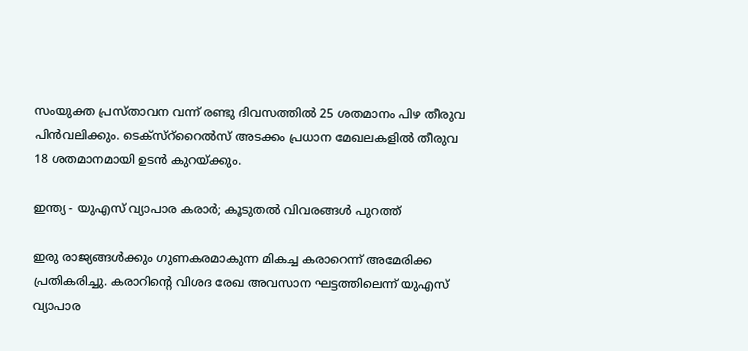സംയുക്ത പ്രസ്താവന വന്ന് രണ്ടു ദിവസത്തിൽ 25 ശതമാനം പിഴ തീരുവ പിൻവലിക്കും. ടെക്സ്റ്‌റൈൽസ് അടക്കം പ്രധാന മേഖലകളിൽ തീരുവ 18 ശതമാനമായി ഉടൻ കുറയ്ക്കും.

ഇന്ത്യ - യുഎസ് വ്യാപാര കരാർ; കൂടുതൽ വിവരങ്ങൾ പുറത്ത്

ഇരു രാജ്യങ്ങൾക്കും ഗുണകരമാകുന്ന മികച്ച കരാറെന്ന് അമേരിക്ക പ്രതികരിച്ചു. കരാറിന്‍റെ വിശദ രേഖ അവസാന ഘട്ടത്തിലെന്ന് യുഎസ് വ്യാപാര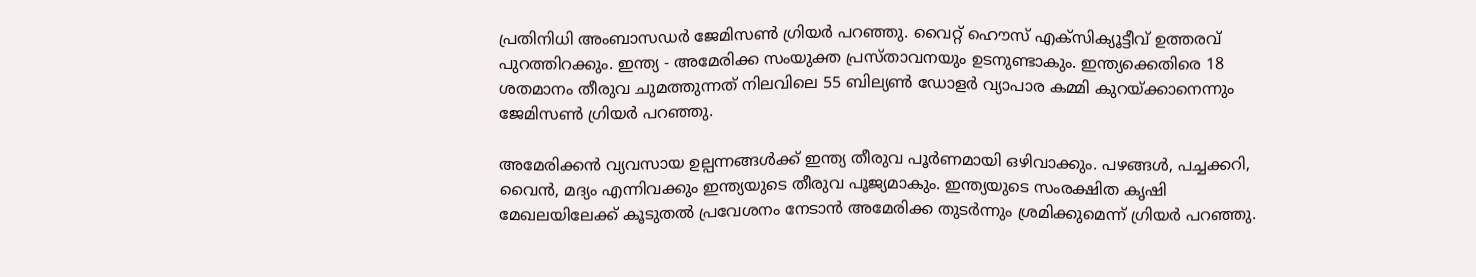പ്രതിനിധി അംബാസഡർ ജേമിസൺ ഗ്രിയർ പറഞ്ഞു. വൈറ്റ് ഹൌസ് എക്സിക്യൂട്ടീവ് ഉത്തരവ് പുറത്തിറക്കും. ഇന്ത്യ - അമേരിക്ക സംയുക്ത പ്രസ്താവനയും ഉടനുണ്ടാകും. ഇന്ത്യക്കെതിരെ 18 ശതമാനം തീരുവ ചുമത്തുന്നത് നിലവിലെ 55 ബില്യൺ ഡോളർ വ്യാപാര കമ്മി കുറയ്ക്കാനെന്നും ജേമിസൺ ഗ്രിയർ പറഞ്ഞു.

അമേരിക്കൻ വ്യവസായ ഉല്പന്നങ്ങൾക്ക് ഇന്ത്യ തീരുവ പൂർണമായി ഒഴിവാക്കും. പഴങ്ങൾ, പച്ചക്കറി, വൈൻ, മദ്യം എന്നിവക്കും ഇന്ത്യയുടെ തീരുവ പൂജ്യമാകും. ഇന്ത്യയുടെ സംരക്ഷിത കൃഷി മേഖലയിലേക്ക് കൂടുതൽ പ്രവേശനം നേടാന്‍ അമേരിക്ക തുടർന്നും ശ്രമിക്കുമെന്ന് ഗ്രിയർ പറഞ്ഞു.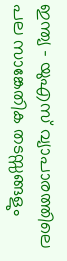ഇന്ത്യ - യുഎസ് വ്യാപാരത്തിലെ പല സാങ്കേതിക തടസ്സങ്ങളും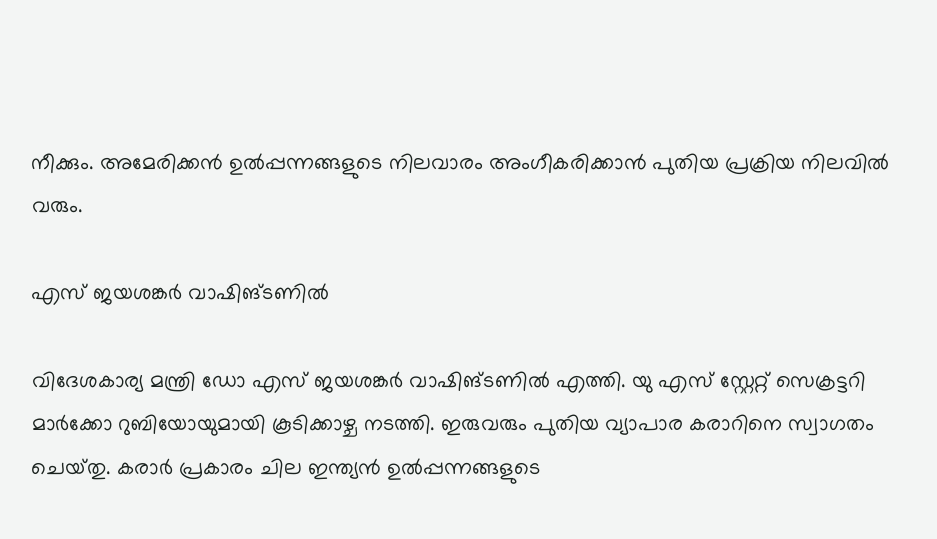നീക്കും. അമേരിക്കൻ ഉൽപ്പന്നങ്ങളുടെ നിലവാരം അംഗീകരിക്കാൻ പുതിയ പ്രക്രിയ നിലവിൽ വരും.

എസ് ജയശങ്കർ വാഷിങ്ടണിൽ

വിദേശകാര്യ മന്ത്രി ഡോ എസ് ജയശങ്കർ വാഷിങ്ടണിൽ എത്തി. യു എസ് സ്റ്റേറ്റ് സെക്രട്ടറി മാർക്കോ റുബിയോയുമായി കൂടിക്കാഴ്ച നടത്തി. ഇരുവരും പുതിയ വ്യാപാര കരാറിനെ സ്വാഗതം ചെയ്‌തു. കരാർ പ്രകാരം ചില ഇന്ത്യൻ ഉൽപ്പന്നങ്ങളുടെ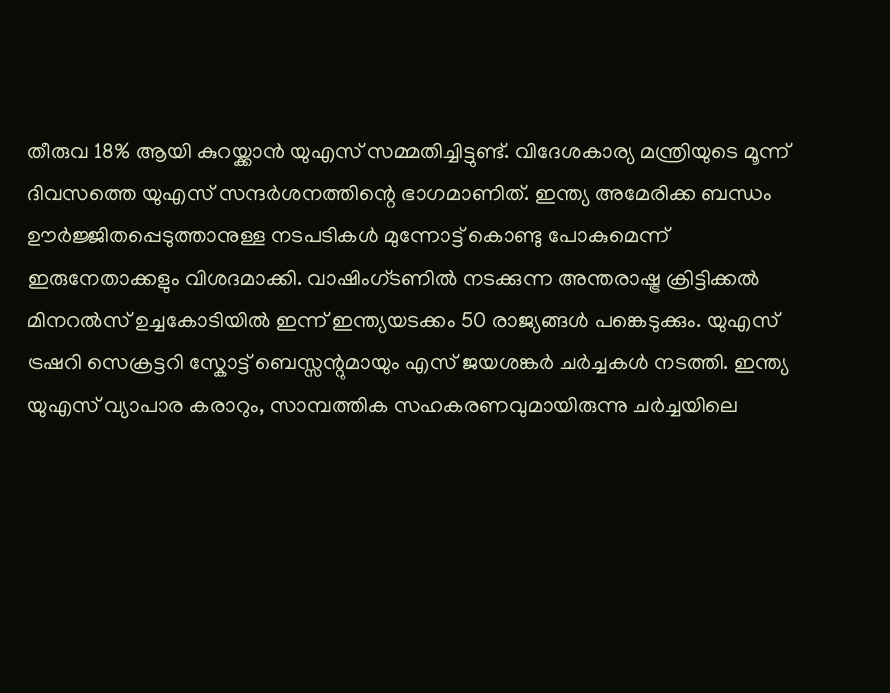തീരുവ 18% ആയി കുറയ്ക്കാൻ യുഎസ് സമ്മതിച്ചിട്ടുണ്ട്. വിദേശകാര്യ മന്ത്രിയുടെ മൂന്ന് ദിവസത്തെ യുഎസ് സന്ദർശനത്തിന്റെ ഭാഗമാണിത്. ഇന്ത്യ അമേരിക്ക ബന്ധം ഊർജ്ജിതപ്പെടുത്താനുള്ള നടപടികൾ മുന്നോട്ട് കൊണ്ടു പോകുമെന്ന് ഇരുനേതാക്കളും വിശദമാക്കി. വാഷിംഗ്ടണിൽ നടക്കുന്ന അന്തരാഷ്ട്ര ക്രിട്ടിക്കൽ മിനറൽസ് ഉച്ചകോടിയിൽ ഇന്ന് ഇന്ത്യയടക്കം 50 രാജ്യങ്ങൾ പങ്കെടുക്കും. യുഎസ് ട്രഷറി സെക്രട്ടറി സ്കോട്ട് ബെസ്സന്റുമായും എസ് ജയശങ്കർ ചർച്ചകൾ നടത്തി. ഇന്ത്യ യുഎസ് വ്യാപാര കരാറും, സാമ്പത്തിക സഹകരണവുമായിരുന്നു ചർച്ചയിലെ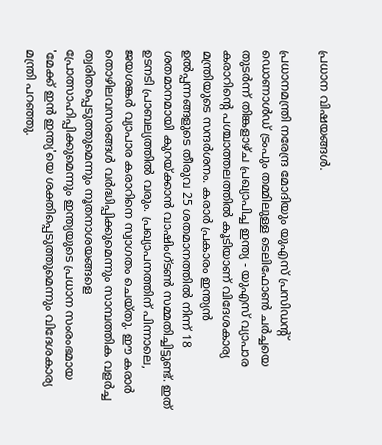പ്രധാന വിഷയങ്ങൾ.

പ്രധാനമന്ത്രി നരേന്ദ്ര മോദിയും യുഎസ് പ്രസിഡന്‍റ് ഡൊണാൾഡ് ട്രംപും തമ്മിലുള്ള ടെലിഫോൺ ചർച്ചയെ തുടർന്ന് തിങ്കളാഴ്ച പ്രഖ്യാപിച്ച ഇന്ത്യ - യുഎസ് വ്യാപാര കരാറിന്റെ പശ്ചാത്തലത്തിൽ കൂടിയാണ് വിദേശകാര്യ മന്ത്രിയുടെ സന്ദർശനം. കരാർ പ്രകാരം ഇന്ത്യൻ ഉൽപ്പന്നങ്ങളുടെ തീരുവ 25 ശതമാനത്തിൽ നിന്ന് 18 ശതമാനമായി കുറയ്ക്കാൻ വാഷിംഗ്ടൺ സമ്മതിച്ചിട്ടുണ്ട്. ഇത് ഉടനടി പ്രാബല്യത്തിൽ വരും. പ്രഖ്യാപനത്തിന് പിന്നാലെ, ജയശങ്കർ വ്യാപാര കരാറിനെ സ്വാഗതം ചെയ്തു. ഈ കരാർ തൊഴിലവസരങ്ങൾ വർദ്ധിപ്പിക്കുമെന്നും സാമ്പത്തിക വളർച്ച ത്വരിതപ്പെടുത്തുമെന്നും നൂതനാശയങ്ങളെ പ്രോത്സാഹിപ്പിക്കുമെന്നും ഇന്ത്യയുടെ പ്രധാന സംരംഭമായ 'മേക്ക് ഇൻ ഇന്ത്യ'യെ ശക്തിപ്പെടുത്തുമെന്നും വിദേശകാര്യ മന്ത്രി പറഞ്ഞു.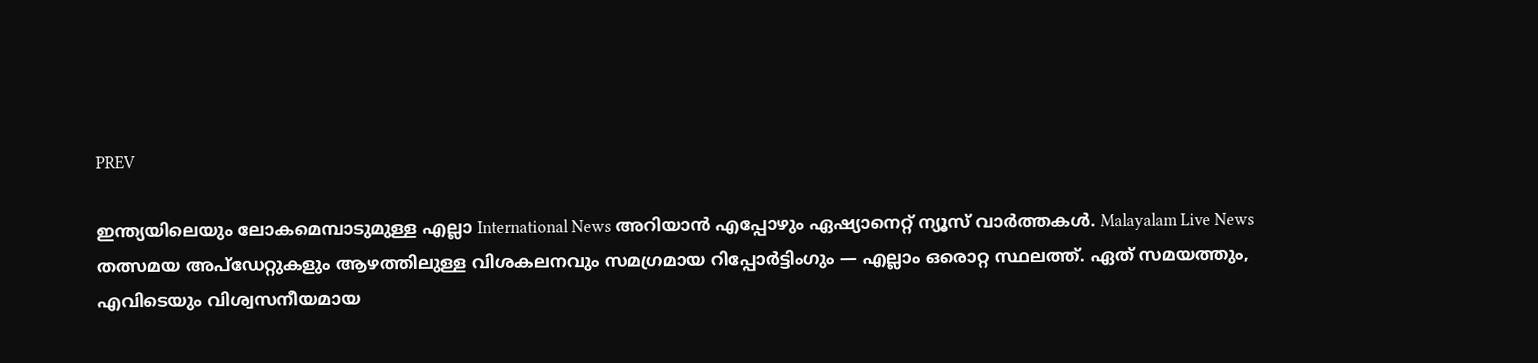PREV

ഇന്ത്യയിലെയും ലോകമെമ്പാടുമുള്ള എല്ലാ International News അറിയാൻ എപ്പോഴും ഏഷ്യാനെറ്റ് ന്യൂസ് വാർത്തകൾ. Malayalam Live News  തത്സമയ അപ്‌ഡേറ്റുകളും ആഴത്തിലുള്ള വിശകലനവും സമഗ്രമായ റിപ്പോർട്ടിംഗും — എല്ലാം ഒരൊറ്റ സ്ഥലത്ത്. ഏത് സമയത്തും, എവിടെയും വിശ്വസനീയമായ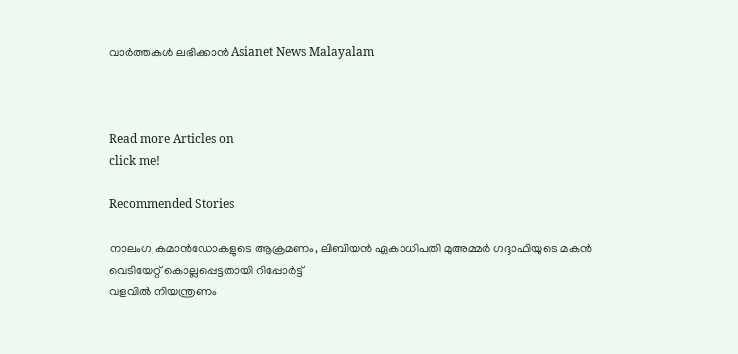വാർത്തകൾ ലഭിക്കാൻ Asianet News Malayalam



Read more Articles on
click me!

Recommended Stories

നാലംഗ കമാൻഡോകളുടെ ആക്രമണം, ലിബിയൻ ഏകാധിപതി മുഅമ്മർ ഗദ്ദാഫിയുടെ മകൻ വെടിയേറ്റ് കൊല്ലപ്പെട്ടതായി റിപ്പോർട്ട്
വളവിൽ നിയന്ത്രണം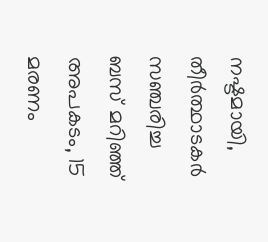നഷ്ടമായി, തീർത്ഥാടകർ സഞ്ചരിച്ച ബസ് മറിഞ്ഞ് അപകടം, 15 മരണം